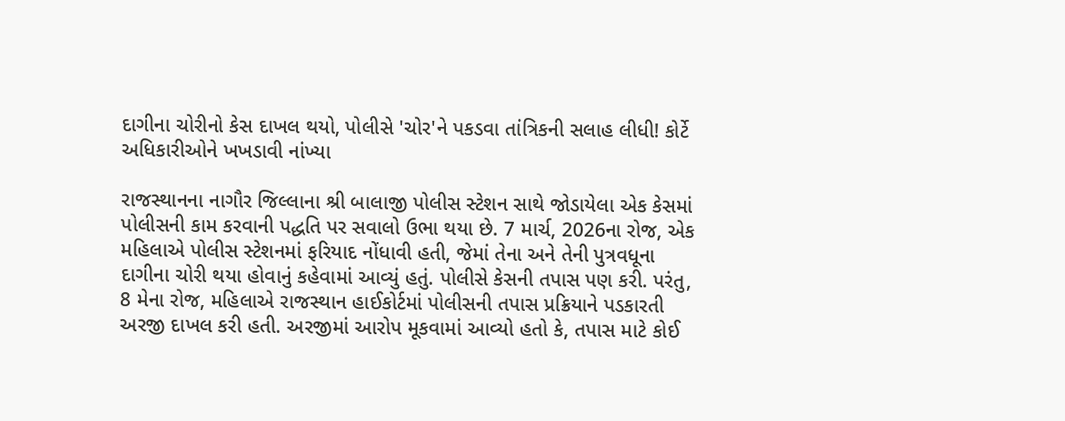દાગીના ચોરીનો કેસ દાખલ થયો, પોલીસે 'ચોર'ને પકડવા તાંત્રિકની સલાહ લીધી! કોર્ટે અધિકારીઓને ખખડાવી નાંખ્યા

રાજસ્થાનના નાગૌર જિલ્લાના શ્રી બાલાજી પોલીસ સ્ટેશન સાથે જોડાયેલા એક કેસમાં પોલીસની કામ કરવાની પદ્ધતિ પર સવાલો ઉભા થયા છે. 7 માર્ચ, 2026ના રોજ, એક મહિલાએ પોલીસ સ્ટેશનમાં ફરિયાદ નોંધાવી હતી, જેમાં તેના અને તેની પુત્રવધૂના દાગીના ચોરી થયા હોવાનું કહેવામાં આવ્યું હતું. પોલીસે કેસની તપાસ પણ કરી. પરંતુ, 8 મેના રોજ, મહિલાએ રાજસ્થાન હાઈકોર્ટમાં પોલીસની તપાસ પ્રક્રિયાને પડકારતી અરજી દાખલ કરી હતી. અરજીમાં આરોપ મૂકવામાં આવ્યો હતો કે, તપાસ માટે કોઈ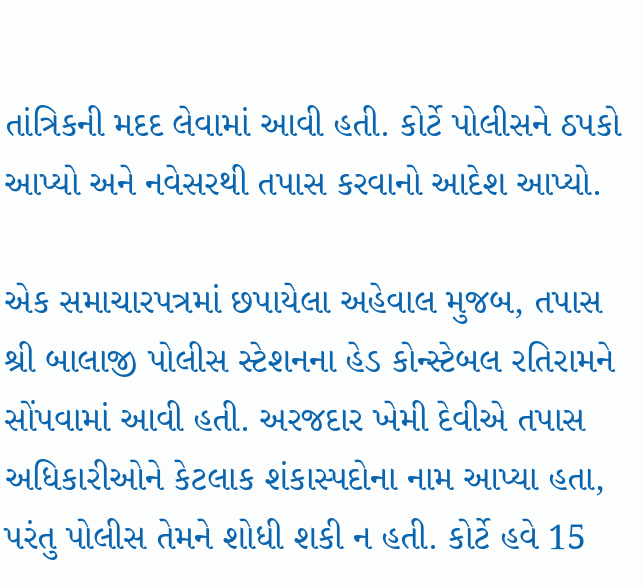તાંત્રિકની મદદ લેવામાં આવી હતી. કોર્ટે પોલીસને ઠપકો આપ્યો અને નવેસરથી તપાસ કરવાનો આદેશ આપ્યો.

એક સમાચારપત્રમાં છપાયેલા અહેવાલ મુજબ, તપાસ શ્રી બાલાજી પોલીસ સ્ટેશનના હેડ કોન્સ્ટેબલ રતિરામને સોંપવામાં આવી હતી. અરજદાર ખેમી દેવીએ તપાસ અધિકારીઓને કેટલાક શંકાસ્પદોના નામ આપ્યા હતા, પરંતુ પોલીસ તેમને શોધી શકી ન હતી. કોર્ટે હવે 15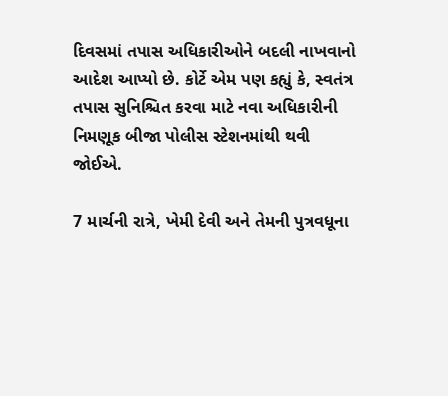દિવસમાં તપાસ અધિકારીઓને બદલી નાખવાનો આદેશ આપ્યો છે. કોર્ટે એમ પણ કહ્યું કે, સ્વતંત્ર તપાસ સુનિશ્ચિત કરવા માટે નવા અધિકારીની નિમણૂક બીજા પોલીસ સ્ટેશનમાંથી થવી જોઈએ.

7 માર્ચની રાત્રે, ખેમી દેવી અને તેમની પુત્રવધૂના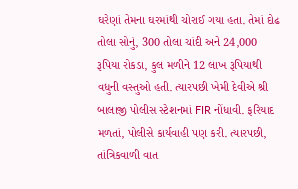ઘરેણાં તેમના ઘરમાંથી ચોરાઈ ગયા હતા. તેમાં દોઢ તોલા સોનું, 300 તોલા ચાંદી અને 24,000 રૂપિયા રોકડા, કુલ મળીને 12 લાખ રૂપિયાથી વધુની વસ્તુઓ હતી. ત્યારપછી ખેમી દેવીએ શ્રી બાલાજી પોલીસ સ્ટેશનમાં FIR નોંધાવી. ફરિયાદ મળતાં, પોલીસે કાર્યવાહી પણ કરી. ત્યારપછી, તાંત્રિકવાળી વાત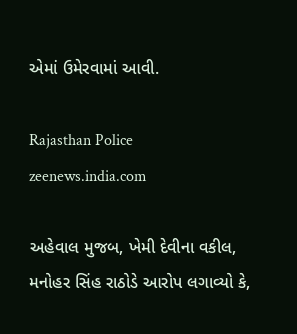એમાં ઉમેરવામાં આવી.

Rajasthan Police
zeenews.india.com

અહેવાલ મુજબ, ખેમી દેવીના વકીલ, મનોહર સિંહ રાઠોડે આરોપ લગાવ્યો કે,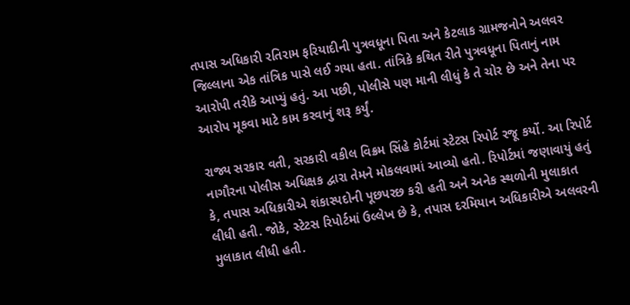તપાસ અધિકારી રતિરામ ફરિયાદીની પુત્રવધૂના પિતા અને કેટલાક ગ્રામજનોને અલવર જિલ્લાના એક તાંત્રિક પાસે લઈ ગયા હતા. તાંત્રિકે કથિત રીતે પુત્રવધૂના પિતાનું નામ આરોપી તરીકે આપ્યું હતું. આ પછી, પોલીસે પણ માની લીધું કે તે ચોર છે અને તેના પર આરોપ મૂકવા માટે કામ કરવાનું શરૂ કર્યું.

રાજ્ય સરકાર વતી, સરકારી વકીલ વિક્રમ સિંહે કોર્ટમાં સ્ટેટસ રિપોર્ટ રજૂ કર્યો. આ રિપોર્ટ નાગૌરના પોલીસ અધિક્ષક દ્વારા તેમને મોકલવામાં આવ્યો હતો. રિપોર્ટમાં જણાવાયું હતું કે, તપાસ અધિકારીએ શંકાસ્પદોની પૂછપરછ કરી હતી અને અનેક સ્થળોની મુલાકાત લીધી હતી. જોકે, સ્ટેટસ રિપોર્ટમાં ઉલ્લેખ છે કે, તપાસ દરમિયાન અધિકારીએ અલવરની મુલાકાત લીધી હતી.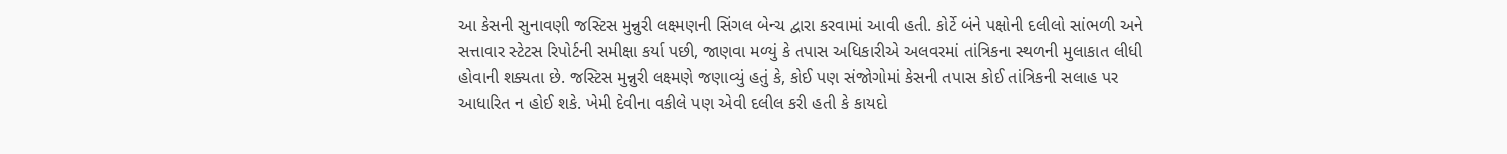આ કેસની સુનાવણી જસ્ટિસ મુન્નુરી લક્ષ્મણની સિંગલ બેન્ચ દ્વારા કરવામાં આવી હતી. કોર્ટે બંને પક્ષોની દલીલો સાંભળી અને સત્તાવાર સ્ટેટસ રિપોર્ટની સમીક્ષા કર્યા પછી, જાણવા મળ્યું કે તપાસ અધિકારીએ અલવરમાં તાંત્રિકના સ્થળની મુલાકાત લીધી હોવાની શક્યતા છે. જસ્ટિસ મુન્નુરી લક્ષ્મણે જણાવ્યું હતું કે, કોઈ પણ સંજોગોમાં કેસની તપાસ કોઈ તાંત્રિકની સલાહ પર આધારિત ન હોઈ શકે. ખેમી દેવીના વકીલે પણ એવી દલીલ કરી હતી કે કાયદો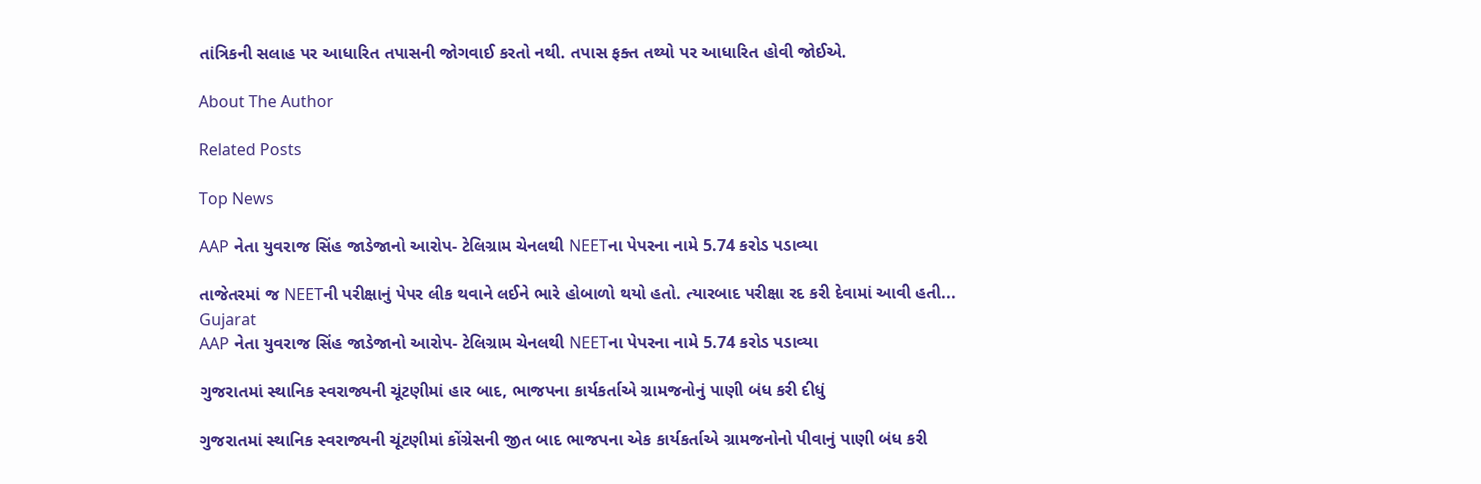તાંત્રિકની સલાહ પર આધારિત તપાસની જોગવાઈ કરતો નથી. તપાસ ફક્ત તથ્યો પર આધારિત હોવી જોઈએ.

About The Author

Related Posts

Top News

AAP નેતા યુવરાજ સિંહ જાડેજાનો આરોપ- ટેલિગ્રામ ચેનલથી NEETના પેપરના નામે 5.74 કરોડ પડાવ્યા

તાજેતરમાં જ NEETની પરીક્ષાનું પેપર લીક થવાને લઈને ભારે હોબાળો થયો હતો. ત્યારબાદ પરીક્ષા રદ કરી દેવામાં આવી હતી...
Gujarat
AAP નેતા યુવરાજ સિંહ જાડેજાનો આરોપ- ટેલિગ્રામ ચેનલથી NEETના પેપરના નામે 5.74 કરોડ પડાવ્યા

ગુજરાતમાં સ્થાનિક સ્વરાજ્યની ચૂંટણીમાં હાર બાદ, ભાજપના કાર્યકર્તાએ ગ્રામજનોનું પાણી બંધ કરી દીધું

ગુજરાતમાં સ્થાનિક સ્વરાજ્યની ચૂંટણીમાં કોંગ્રેસની જીત બાદ ભાજપના એક કાર્યકર્તાએ ગ્રામજનોનો પીવાનું પાણી બંધ કરી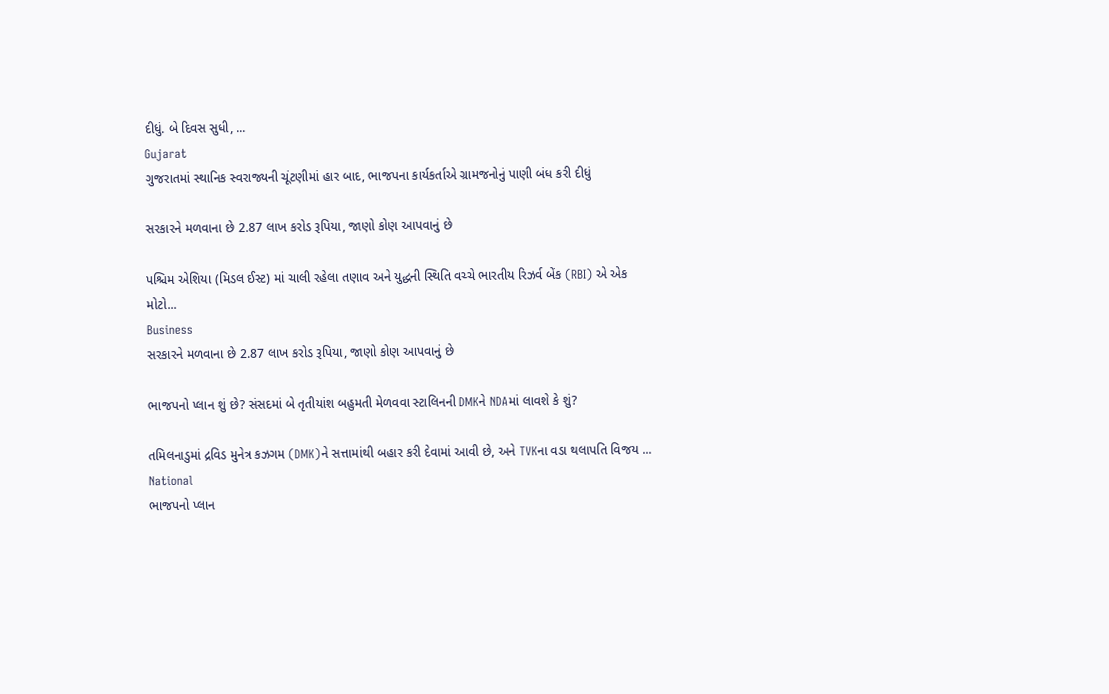દીધું. બે દિવસ સુધી, ...
Gujarat
ગુજરાતમાં સ્થાનિક સ્વરાજ્યની ચૂંટણીમાં હાર બાદ, ભાજપના કાર્યકર્તાએ ગ્રામજનોનું પાણી બંધ કરી દીધું

સરકારને મળવાના છે 2.87 લાખ કરોડ રૂપિયા, જાણો કોણ આપવાનું છે

પશ્ચિમ એશિયા (મિડલ ઈસ્ટ) માં ચાલી રહેલા તણાવ અને યુદ્ધની સ્થિતિ વચ્ચે ભારતીય રિઝર્વ બેંક (RBI) એ એક મોટો...
Business
સરકારને મળવાના છે 2.87 લાખ કરોડ રૂપિયા, જાણો કોણ આપવાનું છે

ભાજપનો પ્લાન શું છે? સંસદમાં બે તૃતીયાંશ બહુમતી મેળવવા સ્ટાલિનની DMKને NDAમાં લાવશે કે શું?

તમિલનાડુમાં દ્રવિડ મુનેત્ર કઝગમ (DMK)ને સત્તામાંથી બહાર કરી દેવામાં આવી છે, અને TVKના વડા થલાપતિ વિજય ...
National
ભાજપનો પ્લાન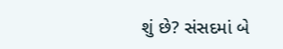શું છે? સંસદમાં બે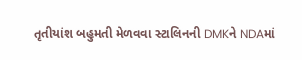તૃતીયાંશ બહુમતી મેળવવા સ્ટાલિનની DMKને NDAમાં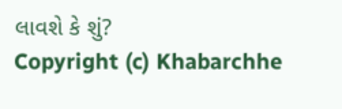લાવશે કે શું?
Copyright (c) Khabarchhe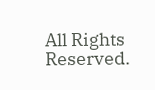All Rights Reserved.